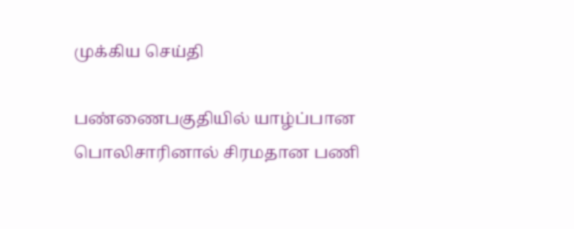முக்கிய செய்தி

பண்ணைபகுதியில் யாழ்ப்பான பொலிசாரினால் சிரமதான பணி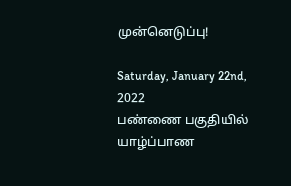முன்னெடுப்பு!

Saturday, January 22nd, 2022
பண்ணை பகுதியில் யாழ்ப்பாண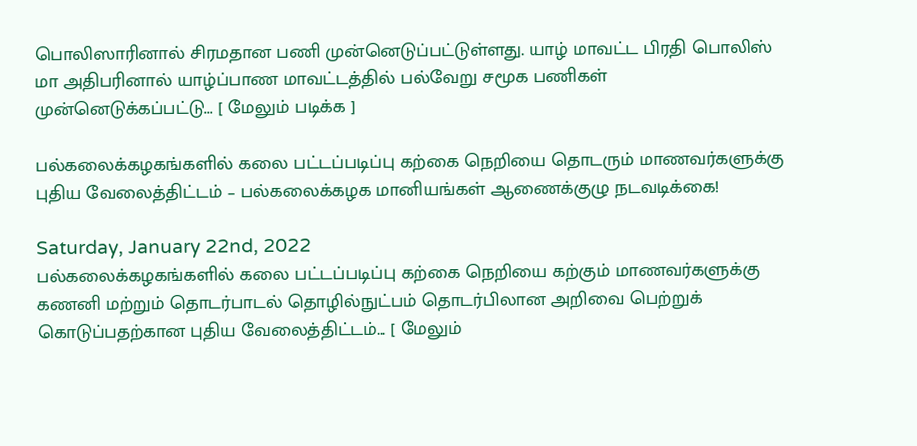பொலிஸாரினால் சிரமதான பணி முன்னெடுப்பட்டுள்ளது. யாழ் மாவட்ட பிரதி பொலிஸ் மா அதிபரினால் யாழ்ப்பாண மாவட்டத்தில் பல்வேறு சமூக பணிகள் முன்னெடுக்கப்பட்டு... [ மேலும் படிக்க ]

பல்கலைக்கழகங்களில் கலை பட்டப்படிப்பு கற்கை நெறியை தொடரும் மாணவர்களுக்கு புதிய வேலைத்திட்டம் – பல்கலைக்கழக மானியங்கள் ஆணைக்குழு நடவடிக்கை!

Saturday, January 22nd, 2022
பல்கலைக்கழகங்களில் கலை பட்டப்படிப்பு கற்கை நெறியை கற்கும் மாணவர்களுக்கு கணனி மற்றும் தொடர்பாடல் தொழில்நுட்பம் தொடர்பிலான அறிவை பெற்றுக் கொடுப்பதற்கான புதிய வேலைத்திட்டம்... [ மேலும்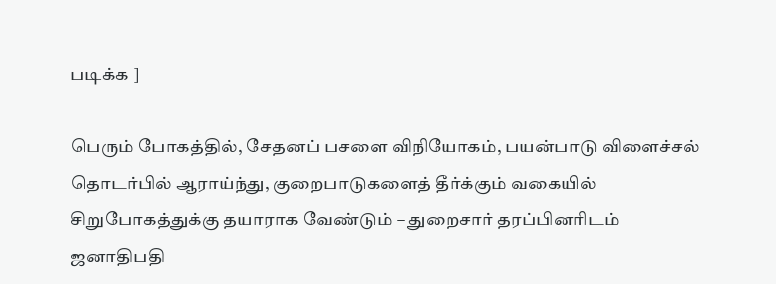படிக்க ]

பெரும் போகத்தில், சேதனப் பசளை விநியோகம், பயன்பாடு விளைச்சல் தொடர்பில் ஆராய்ந்து, குறைபாடுகளைத் தீர்க்கும் வகையில் சிறுபோகத்துக்கு தயாராக வேண்டும் – துறைசார் தரப்பினரிடம் ஜனாதிபதி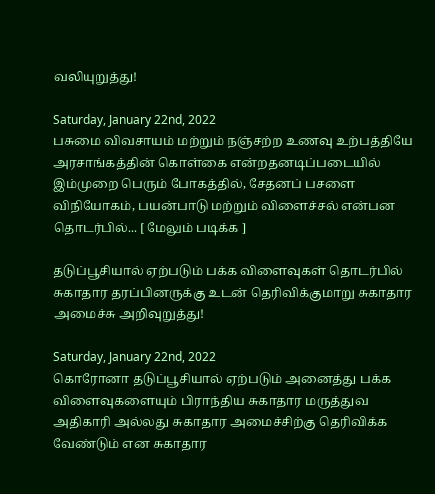வலியுறுத்து!

Saturday, January 22nd, 2022
பசுமை விவசாயம் மற்றும் நஞ்சற்ற உணவு உற்பத்தியே அரசாங்கத்தின் கொள்கை என்றதனடிப்படையில் இம்முறை பெரும் போகத்தில், சேதனப் பசளை விநியோகம், பயன்பாடு மற்றும் விளைச்சல் என்பன தொடர்பில்... [ மேலும் படிக்க ]

தடுப்பூசியால் ஏற்படும் பக்க விளைவுகள் தொடர்பில் சுகாதார தரப்பினருக்கு உடன் தெரிவிக்குமாறு சுகாதார அமைச்சு அறிவுறுத்து!

Saturday, January 22nd, 2022
கொரோனா தடுப்பூசியால் ஏற்படும் அனைத்து பக்க விளைவுகளையும் பிராந்திய சுகாதார மருத்துவ அதிகாரி அல்லது சுகாதார அமைச்சிற்கு தெரிவிக்க வேண்டும் என சுகாதார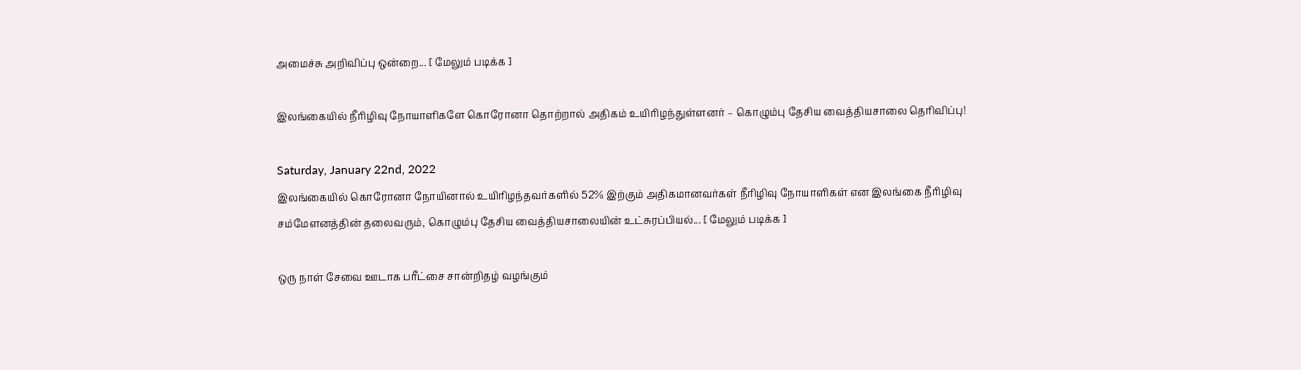அமைச்சு அறிவிப்பு ஒன்றை... [ மேலும் படிக்க ]

இலங்கையில் நீரிழிவு நோயாளிகளே கொரோனா தொற்றால் அதிகம் உயிரிழந்துள்ளனர் – கொழும்பு தேசிய வைத்தியசாலை தெரிவிப்பு!

Saturday, January 22nd, 2022
இலங்கையில் கொரோனா நோயினால் உயிரிழந்தவர்களில் 52% இற்கும் அதிகமானவர்கள் நீரிழிவு நோயாளிகள் என இலங்கை நீரிழிவு சம்மேளனத்தின் தலைவரும், கொழும்பு தேசிய வைத்தியசாலையின் உட்சுரப்பியல்... [ மேலும் படிக்க ]

ஒரு நாள் சேவை ஊடாக பரீட்சை சான்றிதழ் வழங்கும்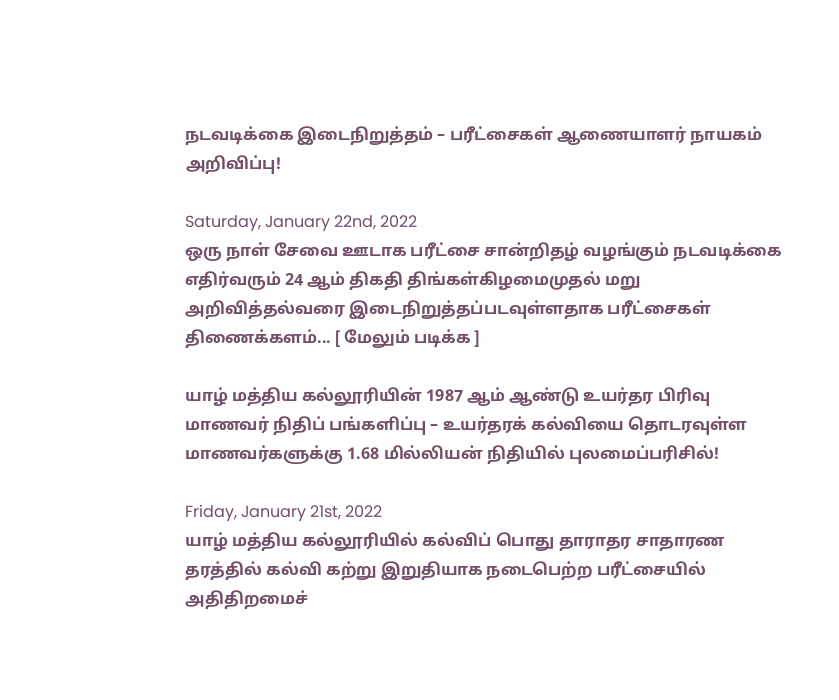நடவடிக்கை இடைநிறுத்தம் – பரீட்சைகள் ஆணையாளர் நாயகம் அறிவிப்பு!

Saturday, January 22nd, 2022
ஒரு நாள் சேவை ஊடாக பரீட்சை சான்றிதழ் வழங்கும் நடவடிக்கை எதிர்வரும் 24 ஆம் திகதி திங்கள்கிழமைமுதல் மறு அறிவித்தல்வரை இடைநிறுத்தப்படவுள்ளதாக பரீட்சைகள் திணைக்களம்... [ மேலும் படிக்க ]

யாழ் மத்திய கல்லூரியின் 1987 ஆம் ஆண்டு உயர்தர பிரிவு மாணவர் நிதிப் பங்களிப்பு – உயர்தரக் கல்வியை தொடரவுள்ள மாணவர்களுக்கு 1.68 மில்லியன் நிதியில் புலமைப்பரிசில்!

Friday, January 21st, 2022
யாழ் மத்திய கல்லூரியில் கல்விப் பொது தாராதர சாதாரண தரத்தில் கல்வி கற்று இறுதியாக நடைபெற்ற பரீட்சையில் அதிதிறமைச்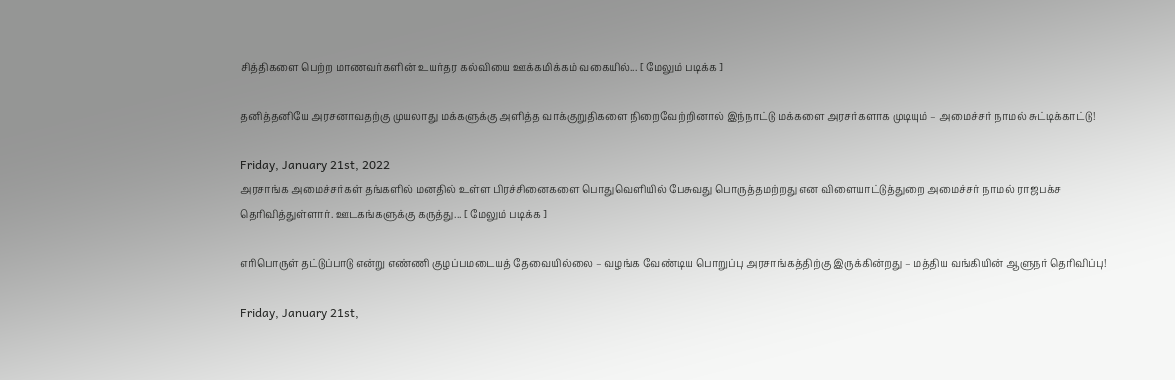சித்திகளை பெற்ற மாணவர்களின் உயர்தர கல்வியை ஊக்கமிக்கம் வகையில்... [ மேலும் படிக்க ]

தனித்தனியே அரசனாவதற்கு முயலாது மக்களுக்கு அளித்த வாக்குறுதிகளை நிறைவேற்றினால் இந்நாட்டு மக்களை அரசர்களாக முடியும் – அமைச்சர் நாமல் சுட்டிக்காட்டு!

Friday, January 21st, 2022
அரசாங்க அமைச்சர்கள் தங்களில் மனதில் உள்ள பிரச்சினைகளை பொதுவெளியில் பேசுவது பொருத்தமற்றது என விளையாட்டுத்துறை அமைச்சர் நாமல் ராஜபக்ச தெரிவித்துள்ளார். ஊடகங்களுக்கு கருத்து... [ மேலும் படிக்க ]

எரிபொருள் தட்டுப்பாடு என்று எண்ணி குழப்பமடையத் தேவையில்லை – வழங்க வேண்டிய பொறுப்பு அரசாங்கத்திற்கு இருக்கின்றது – மத்திய வங்கியின் ஆளுநர் தெரிவிப்பு!

Friday, January 21st,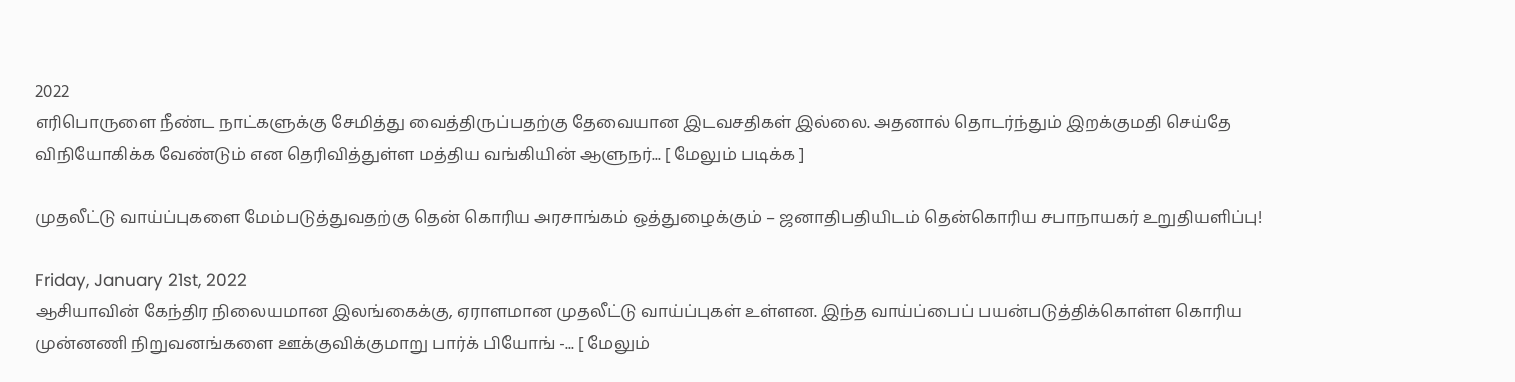2022
எரிபொருளை நீண்ட நாட்களுக்கு சேமித்து வைத்திருப்பதற்கு தேவையான இடவசதிகள் இல்லை. அதனால் தொடர்ந்தும் இறக்குமதி செய்தே விநியோகிக்க வேண்டும் என தெரிவித்துள்ள மத்திய வங்கியின் ஆளுநர்... [ மேலும் படிக்க ]

முதலீட்டு வாய்ப்புகளை மேம்படுத்துவதற்கு தென் கொரிய அரசாங்கம் ஒத்துழைக்கும் – ஜனாதிபதியிடம் தென்கொரிய சபாநாயகர் உறுதியளிப்பு!

Friday, January 21st, 2022
ஆசியாவின் கேந்திர நிலையமான இலங்கைக்கு, ஏராளமான முதலீட்டு வாய்ப்புகள் உள்ளன. இந்த வாய்ப்பைப் பயன்படுத்திக்கொள்ள கொரிய முன்னணி நிறுவனங்களை ஊக்குவிக்குமாறு பார்க் பியோங் -... [ மேலும்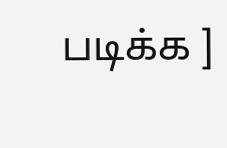படிக்க ]